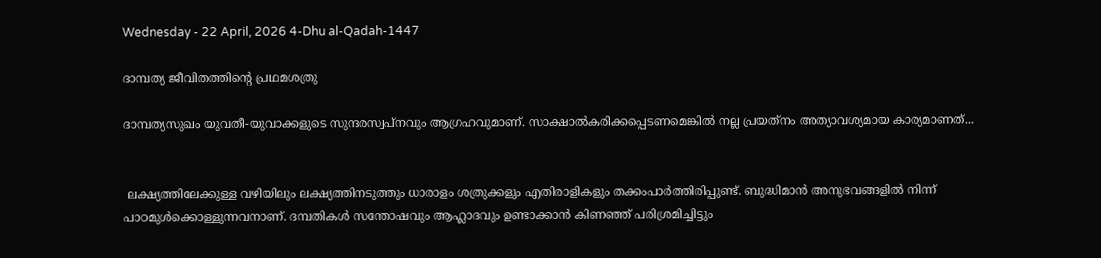Wednesday - 22 April, 2026 4-Dhu al-Qadah-1447

ദാമ്പത്യ ജീവിതത്തിന്റെ പ്രഥമശത്രു

ദാമ്പത്യസുഖം യുവതീ-യുവാക്കളുടെ സുന്ദരസ്വപ്‌നവും ആഗ്രഹവുമാണ്. സാക്ഷാല്‍കരിക്കപ്പെടണമെങ്കില്‍ നല്ല പ്രയത്‌നം അത്യാവശ്യമായ കാര്യമാണത്...


 ലക്ഷ്യത്തിലേക്കുള്ള വഴിയിലും ലക്ഷ്യത്തിനടുത്തും ധാരാളം ശത്രുക്കളും എതിരാളികളും തക്കംപാര്‍ത്തിരിപ്പുണ്ട്. ബുദ്ധിമാന്‍ അനുഭവങ്ങളില്‍ നിന്ന് പാഠമുള്‍ക്കൊള്ളുന്നവനാണ്. ദമ്പതികള്‍ സന്തോഷവും ആഹ്ലാദവും ഉണ്ടാക്കാന്‍ കിണഞ്ഞ് പരിശ്രമിച്ചിട്ടും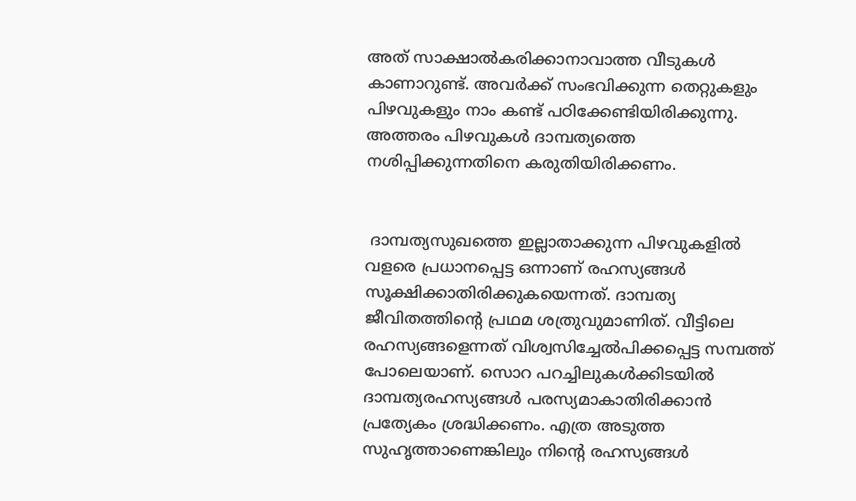അത് സാക്ഷാല്‍കരിക്കാനാവാത്ത വീടുകള്‍ കാണാറുണ്ട്. അവര്‍ക്ക് സംഭവിക്കുന്ന തെറ്റുകളും പിഴവുകളും നാം കണ്ട് പഠിക്കേണ്ടിയിരിക്കുന്നു. അത്തരം പിഴവുകള്‍ ദാമ്പത്യത്തെ നശിപ്പിക്കുന്നതിനെ കരുതിയിരിക്കണം.


 ദാമ്പത്യസുഖത്തെ ഇല്ലാതാക്കുന്ന പിഴവുകളില്‍ വളരെ പ്രധാനപ്പെട്ട ഒന്നാണ് രഹസ്യങ്ങള്‍ സൂക്ഷിക്കാതിരിക്കുകയെന്നത്. ദാമ്പത്യ ജീവിതത്തിന്റെ പ്രഥമ ശത്രുവുമാണിത്. വീട്ടിലെ രഹസ്യങ്ങളെന്നത് വിശ്വസിച്ചേല്‍പിക്കപ്പെട്ട സമ്പത്ത് പോലെയാണ്. സൊറ പറച്ചിലുകള്‍ക്കിടയില്‍ ദാമ്പത്യരഹസ്യങ്ങള്‍ പരസ്യമാകാതിരിക്കാന്‍ പ്രത്യേകം ശ്രദ്ധിക്കണം. എത്ര അടുത്ത സുഹൃത്താണെങ്കിലും നിന്റെ രഹസ്യങ്ങള്‍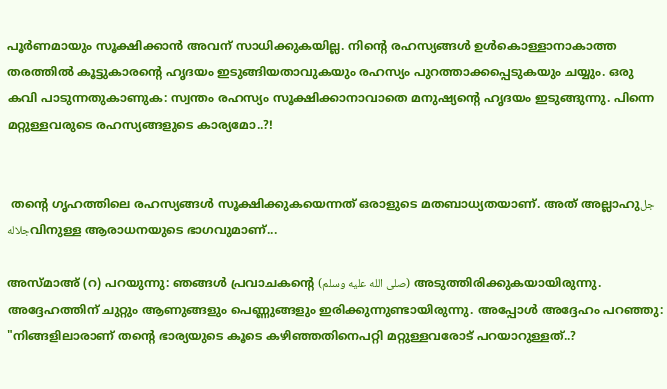പൂര്‍ണമായും സൂക്ഷിക്കാന്‍ അവന് സാധിക്കുകയില്ല. നിന്റെ രഹസ്യങ്ങള്‍ ഉള്‍കൊള്ളാനാകാത്ത തരത്തില്‍ കൂട്ടുകാരന്റെ ഹൃദയം ഇടുങ്ങിയതാവുകയും രഹസ്യം പുറത്താക്കപ്പെടുകയും ചയ്യും. ഒരു കവി പാടുന്നതുകാണുക: സ്വന്തം രഹസ്യം സൂക്ഷിക്കാനാവാതെ മനുഷ്യന്റെ ഹൃദയം ഇടുങ്ങുന്നു. പിന്നെ മറ്റുള്ളവരുടെ രഹസ്യങ്ങളുടെ കാര്യമോ..?!


 തന്റെ ഗൃഹത്തിലെ രഹസ്യങ്ങള്‍ സൂക്ഷിക്കുകയെന്നത് ഒരാളുടെ മതബാധ്യതയാണ്. അത് അല്ലാഹുجل جلالهവിനുള്ള ആരാധനയുടെ ഭാഗവുമാണ്...

അസ്മാഅ് (റ) പറയുന്നു: ഞങ്ങള്‍ പ്രവാചകന്റെ (صلى الله عليه وسلم) അടുത്തിരിക്കുകയായിരുന്നു. അദ്ദേഹത്തിന് ചുറ്റും ആണുങ്ങളും പെണ്ണുങ്ങളും ഇരിക്കുന്നുണ്ടായിരുന്നു. അപ്പോൾ അദ്ദേഹം പറഞ്ഞു: "നിങ്ങളിലാരാണ് തന്റെ ഭാര്യയുടെ കൂടെ കഴിഞ്ഞതിനെപറ്റി മറ്റുള്ളവരോട് പറയാറുള്ളത്..?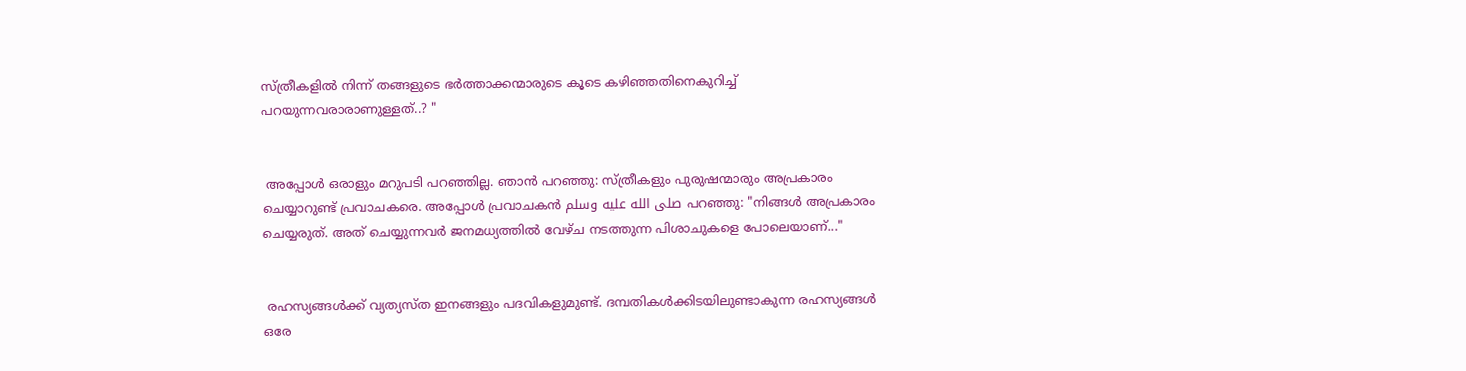സ്ത്രീകളില്‍ നിന്ന് തങ്ങളുടെ ഭര്‍ത്താക്കന്മാരുടെ കൂടെ കഴിഞ്ഞതിനെകുറിച്ച് പറയുന്നവരാരാണുള്ളത്..? "


 അപ്പോള്‍ ഒരാളും മറുപടി പറഞ്ഞില്ല. ഞാന്‍ പറഞ്ഞു: സ്ത്രീകളും പുരുഷന്മാരും അപ്രകാരം ചെയ്യാറുണ്ട് പ്രവാചകരെ. അപ്പോള്‍ പ്രവാചകന്‍ صلى الله عليه وسلم പറഞ്ഞു: "നിങ്ങള്‍ അപ്രകാരം ചെയ്യരുത്. അത് ചെയ്യുന്നവര്‍ ജനമധ്യത്തില്‍ വേഴ്ച നടത്തുന്ന പിശാചുകളെ പോലെയാണ്..."


 രഹസ്യങ്ങള്‍ക്ക് വ്യത്യസ്ത ഇനങ്ങളും പദവികളുമുണ്ട്. ദമ്പതികള്‍ക്കിടയിലുണ്ടാകുന്ന രഹസ്യങ്ങള്‍ ഒരേ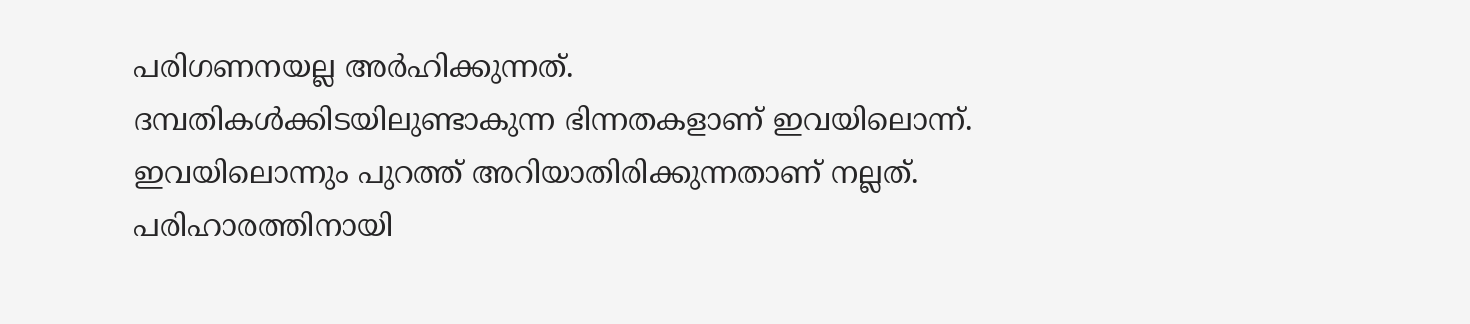പരിഗണനയല്ല അര്‍ഹിക്കുന്നത്. ദമ്പതികള്‍ക്കിടയിലുണ്ടാകുന്ന ഭിന്നതകളാണ് ഇവയിലൊന്ന്. ഇവയിലൊന്നും പുറത്ത് അറിയാതിരിക്കുന്നതാണ് നല്ലത്. പരിഹാരത്തിനായി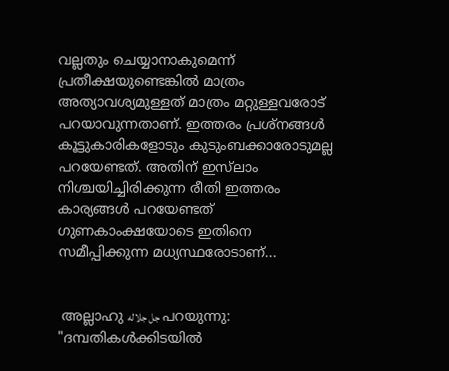വല്ലതും ചെയ്യാനാകുമെന്ന് പ്രതീക്ഷയുണ്ടെങ്കില്‍ മാത്രം അത്യാവശ്യമുള്ളത് മാത്രം മറ്റുള്ളവരോട് പറയാവുന്നതാണ്. ഇത്തരം പ്രശ്‌നങ്ങള്‍ കൂട്ടുകാരികളോടും കുടുംബക്കാരോടുമല്ല പറയേണ്ടത്. അതിന് ഇസ്‌ലാം നിശ്ചയിച്ചിരിക്കുന്ന രീതി ഇത്തരം കാര്യങ്ങള്‍ പറയേണ്ടത് ഗുണകാംക്ഷയോടെ ഇതിനെ സമീപ്പിക്കുന്ന മധ്യസ്ഥരോടാണ്...


 അല്ലാഹു جل جلاله പറയുന്നു: "ദമ്പതികള്‍ക്കിടയില്‍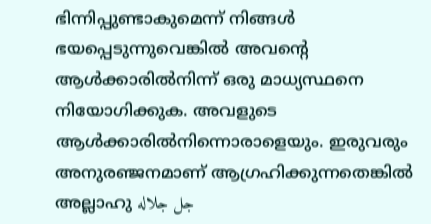ഭിന്നിപ്പുണ്ടാകുമെന്ന് നിങ്ങള്‍ ഭയപ്പെടുന്നുവെങ്കില്‍ അവന്റെ ആള്‍ക്കാരില്‍നിന്ന് ഒരു മാധ്യസ്ഥനെ നിയോഗിക്കുക. അവളുടെ ആള്‍ക്കാരില്‍നിന്നൊരാളെയും. ഇരുവരും അനുരഞ്ജനമാണ് ആഗ്രഹിക്കുന്നതെങ്കില്‍ അല്ലാഹു جل جلاله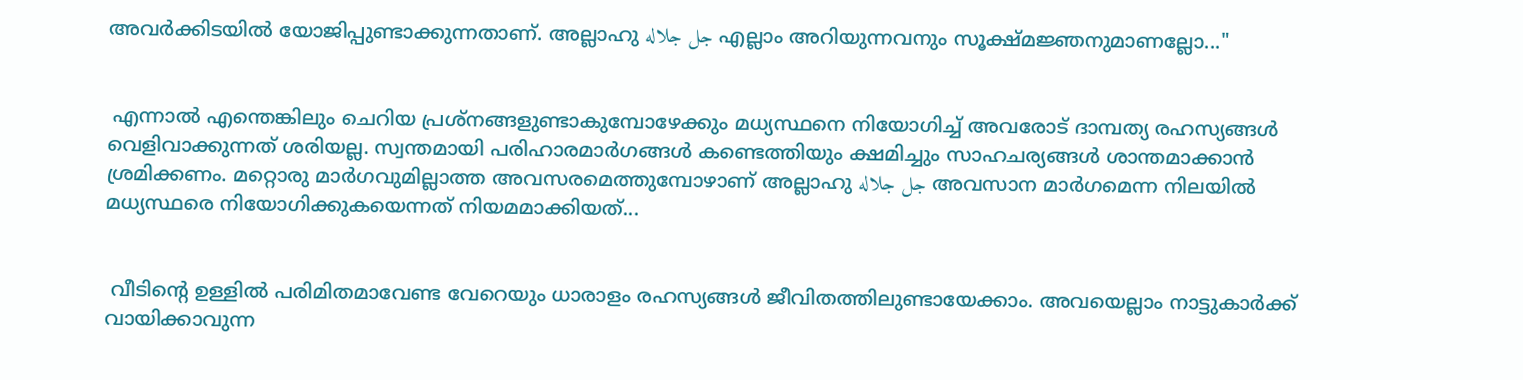അവര്‍ക്കിടയില്‍ യോജിപ്പുണ്ടാക്കുന്നതാണ്. അല്ലാഹു جل جلاله എല്ലാം അറിയുന്നവനും സൂക്ഷ്മജ്ഞനുമാണല്ലോ..."


 എന്നാല്‍ എന്തെങ്കിലും ചെറിയ പ്രശ്‌നങ്ങളുണ്ടാകുമ്പോഴേക്കും മധ്യസ്ഥനെ നിയോഗിച്ച് അവരോട് ദാമ്പത്യ രഹസ്യങ്ങള്‍ വെളിവാക്കുന്നത് ശരിയല്ല. സ്വന്തമായി പരിഹാരമാര്‍ഗങ്ങള്‍ കണ്ടെത്തിയും ക്ഷമിച്ചും സാഹചര്യങ്ങള്‍ ശാന്തമാക്കാന്‍ ശ്രമിക്കണം. മറ്റൊരു മാര്‍ഗവുമില്ലാത്ത അവസരമെത്തുമ്പോഴാണ് അല്ലാഹു جل جلاله അവസാന മാര്‍ഗമെന്ന നിലയില്‍ മധ്യസ്ഥരെ നിയോഗിക്കുകയെന്നത് നിയമമാക്കിയത്...


 വീടിന്റെ ഉള്ളില്‍ പരിമിതമാവേണ്ട വേറെയും ധാരാളം രഹസ്യങ്ങള്‍ ജീവിതത്തിലുണ്ടായേക്കാം. അവയെല്ലാം നാട്ടുകാര്‍ക്ക് വായിക്കാവുന്ന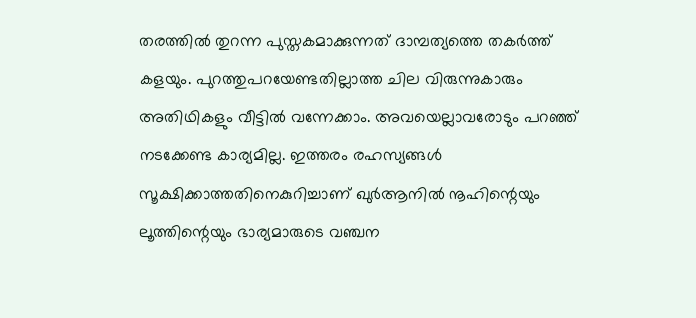തരത്തില്‍ തുറന്ന പുസ്തകമാക്കുന്നത് ദാമ്പത്യത്തെ തകര്‍ത്ത് കളയും. പുറത്തുപറയേണ്ടതില്ലാത്ത ചില വിരുന്നുകാരും അതിഥികളും വീട്ടില്‍ വന്നേക്കാം. അവയെല്ലാവരോടും പറഞ്ഞ് നടക്കേണ്ട കാര്യമില്ല. ഇത്തരം രഹസ്യങ്ങള്‍ സൂക്ഷിക്കാത്തതിനെകുറിച്ചാണ് ഖുര്‍ആനില്‍ നൂഹിന്റെയും ലൂത്തിന്റെയും ഭാര്യമാരുടെ വഞ്ചന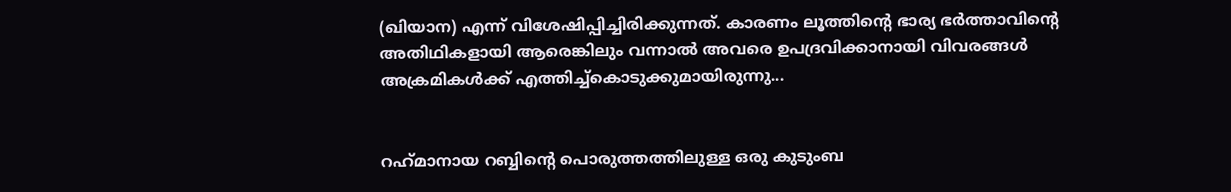(ഖിയാന) എന്ന് വിശേഷിപ്പിച്ചിരിക്കുന്നത്. കാരണം ലൂത്തിന്റെ ഭാര്യ ഭര്‍ത്താവിന്റെ അതിഥികളായി ആരെങ്കിലും വന്നാല്‍ അവരെ ഉപദ്രവിക്കാനായി വിവരങ്ങള്‍ അക്രമികള്‍ക്ക് എത്തിച്ച്‌കൊടുക്കുമായിരുന്നു...


റഹ്‌മാനായ റബ്ബിന്റെ പൊരുത്തത്തിലുള്ള ഒരു കുടുംബ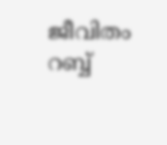ജീവിതം റബ്ബ്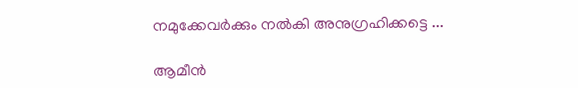നമുക്കേവർക്കും നൽകി അനുഗ്രഹിക്കട്ടെ ...

ആമീൻ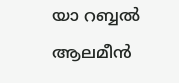യാ റബ്ബൽ ആലമീൻ